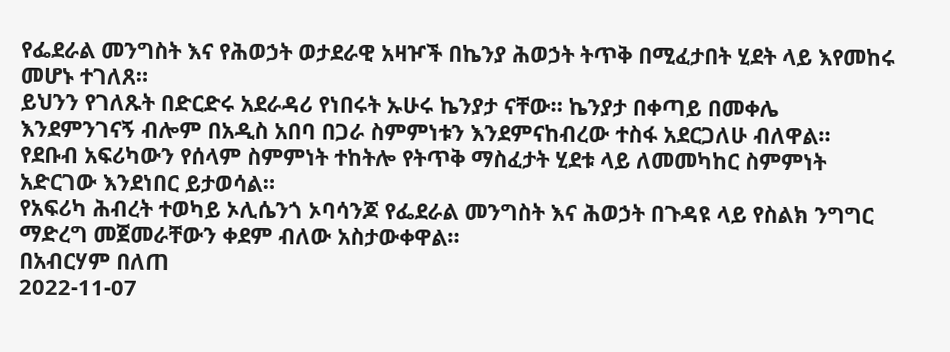የፌደራል መንግስት እና የሕወኃት ወታደራዊ አዛዦች በኬንያ ሕወኃት ትጥቅ በሚፈታበት ሂደት ላይ እየመከሩ መሆኑ ተገለጸ።
ይህንን የገለጹት በድርድሩ አደራዳሪ የነበሩት ኡሁሩ ኬንያታ ናቸው። ኬንያታ በቀጣይ በመቀሌ እንደምንገናኝ ብሎም በአዲስ አበባ በጋራ ስምምነቱን እንደምናከብረው ተስፋ አደርጋለሁ ብለዋል።
የደቡብ አፍሪካውን የሰላም ስምምነት ተከትሎ የትጥቅ ማስፈታት ሂደቱ ላይ ለመመካከር ስምምነት አድርገው እንደነበር ይታወሳል።
የአፍሪካ ሕብረት ተወካይ ኦሊሴንጎ ኦባሳንጆ የፌደራል መንግስት እና ሕወኃት በጉዳዩ ላይ የስልክ ንግግር ማድረግ መጀመራቸውን ቀደም ብለው አስታውቀዋል።
በአብርሃም በለጠ
2022-11-07